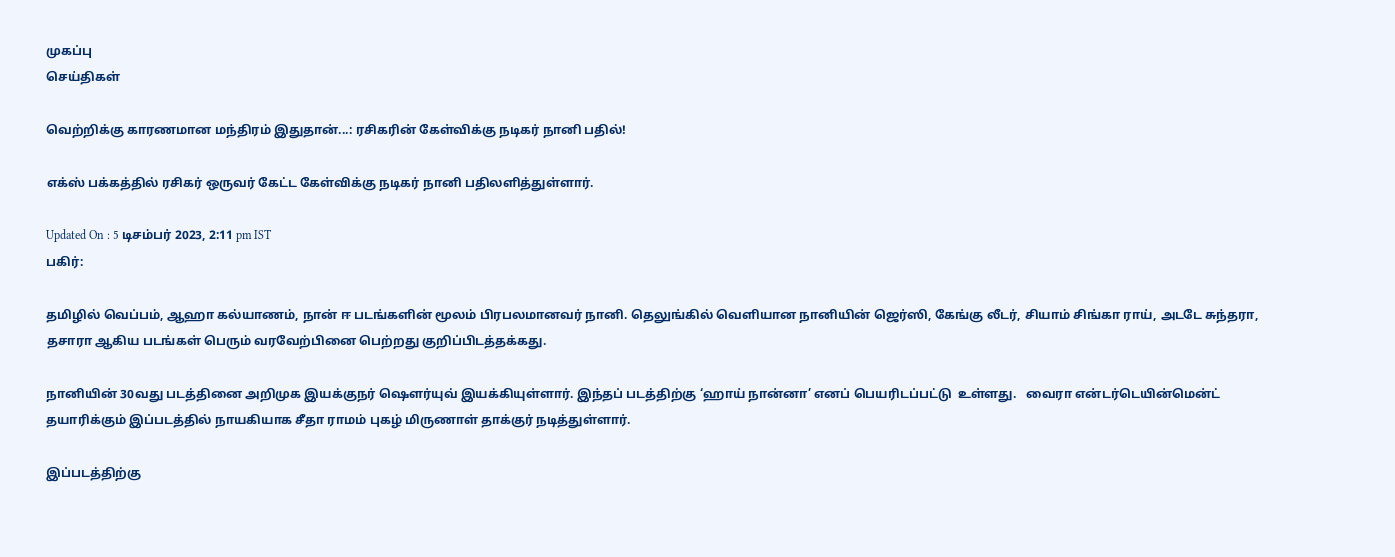முகப்பு
செய்திகள்

வெற்றிக்கு காரணமான மந்திரம் இதுதான்...: ரசிகரின் கேள்விக்கு நடிகர் நானி பதில்!

எக்ஸ் பக்கத்தில் ரசிகர் ஒருவர் கேட்ட கேள்விக்கு நடிகர் நானி பதிலளித்துள்ளார்.

Updated On : 5 டிசம்பர் 2023, 2:11 pm IST
பகிர்:

தமிழில் வெப்பம், ஆஹா கல்யாணம், நான் ஈ படங்களின் மூலம் பிரபலமானவர் நானி. தெலுங்கில் வெளியான நானியின் ஜெர்ஸி, கேங்கு லீடர், சியாம் சிங்கா ராய், அடடே சுந்தரா, தசாரா ஆகிய படங்கள் பெரும் வரவேற்பினை பெற்றது குறிப்பிடத்தக்கது.

நானியின் 30வது படத்தினை அறிமுக இயக்குநர் ஷௌர்யுவ் இயக்கியுள்ளார். இந்தப் படத்திற்கு ‘ஹாய் நான்னா’ எனப் பெயரிடப்பட்டு  உள்ளது.   வைரா என்டர்டெயின்மென்ட் தயாரிக்கும் இப்படத்தில் நாயகியாக சீதா ராமம் புகழ் மிருணாள் தாக்குர் நடித்துள்ளார்.

இப்படத்திற்கு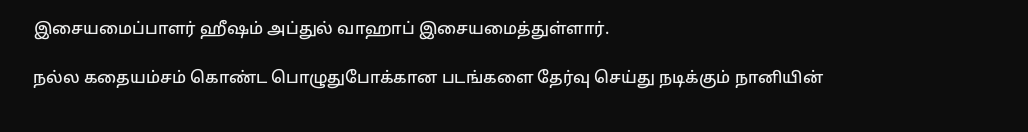இசையமைப்பாளர் ஹீஷம் அப்துல் வாஹாப் இசையமைத்துள்ளார்.

நல்ல கதையம்சம் கொண்ட பொழுதுபோக்கான படங்களை தேர்வு செய்து நடிக்கும் நானியின்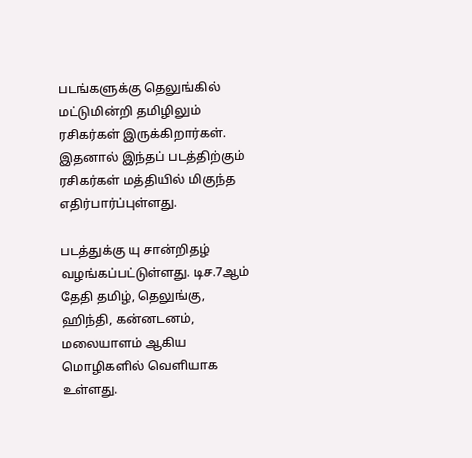படங்களுக்கு தெலுங்கில் மட்டுமின்றி தமிழிலும் ரசிகர்கள் இருக்கிறார்கள். இதனால் இந்தப் படத்திற்கும் ரசிகர்கள் மத்தியில் மிகுந்த எதிர்பார்ப்புள்ளது.

படத்துக்கு யு சான்றிதழ் வழங்கப்பட்டுள்ளது. டிச.7ஆம் தேதி தமிழ், தெலுங்கு, ஹிந்தி, கன்னடனம், மலையாளம் ஆகிய மொழிகளில் வெளியாக உள்ளது.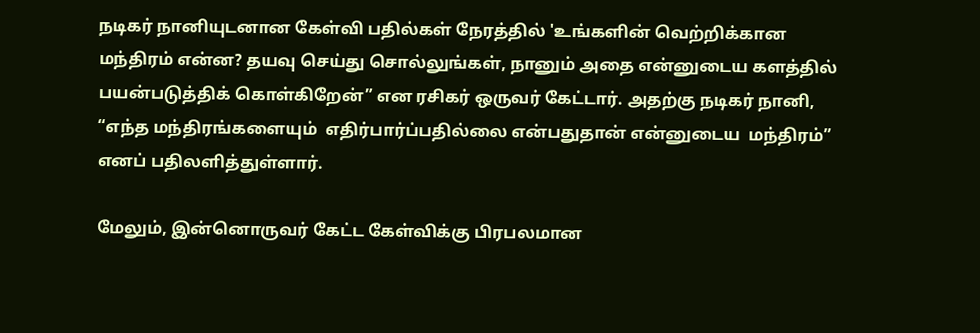நடிகர் நானியுடனான கேள்வி பதில்கள் நேரத்தில் 'உங்களின் வெற்றிக்கான மந்திரம் என்ன? தயவு செய்து சொல்லுங்கள், நானும் அதை என்னுடைய களத்தில் பயன்படுத்திக் கொள்கிறேன்” என ரசிகர் ஒருவர் கேட்டார். அதற்கு நடிகர் நானி, “எந்த மந்திரங்களையும்  எதிர்பார்ப்பதில்லை என்பதுதான் என்னுடைய  மந்திரம்” எனப் பதிலளித்துள்ளார்.

மேலும், இன்னொருவர் கேட்ட கேள்விக்கு பிரபலமான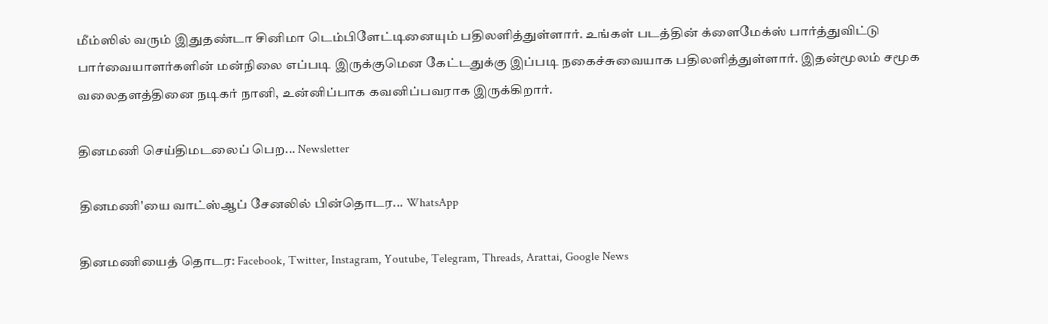மீம்ஸில் வரும் இதுதண்டா சினிமா டெம்பிளேட்டினையும் பதிலளித்துள்ளார். உங்கள் படத்தின் க்ளைமேக்ஸ் பார்த்துவிட்டு பார்வையாளர்களின் மன்நிலை எப்படி இருக்குமென கேட்டதுக்கு இப்படி நகைச்சுவையாக பதிலளித்துள்ளார். இதன்மூலம் சமூக வலைதளத்தினை நடிகர் நானி, உன்னிப்பாக கவனிப்பவராக இருக்கிறார்.

தினமணி செய்திமடலைப் பெற... Newsletter

தினமணி'யை வாட்ஸ்ஆப் சேனலில் பின்தொடர... WhatsApp

தினமணியைத் தொடர: Facebook, Twitter, Instagram, Youtube, Telegram, Threads, Arattai, Google News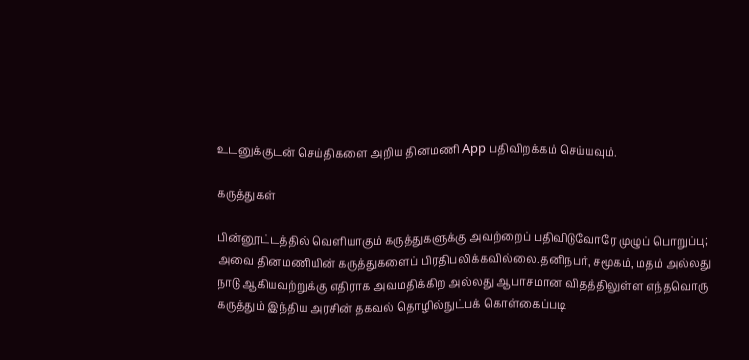உடனுக்குடன் செய்திகளை அறிய தினமணி App பதிவிறக்கம் செய்யவும்.

கருத்துகள்

பின்னூட்டத்தில் வெளியாகும் கருத்துகளுக்கு அவற்றைப் பதிவிடுவோரே முழுப் பொறுப்பு; அவை தினமணியின் கருத்துகளைப் பிரதிபலிக்கவில்லை.தனிநபர், சமூகம், மதம் அல்லது நாடு ஆகியவற்றுக்கு எதிராக அவமதிக்கிற அல்லது ஆபாசமான விதத்திலுள்ள எந்தவொரு கருத்தும் இந்திய அரசின் தகவல் தொழில்நுட்பக் கொள்கைப்படி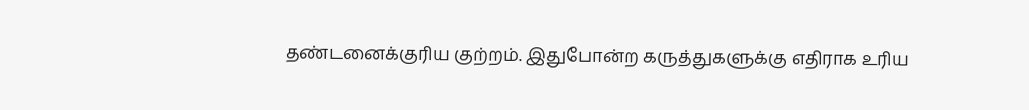தண்டனைக்குரிய குற்றம். இதுபோன்ற கருத்துகளுக்கு எதிராக உரிய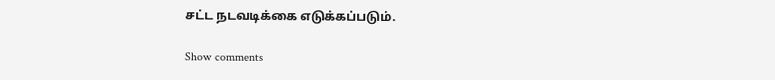சட்ட நடவடிக்கை எடுக்கப்படும்.

Show comments